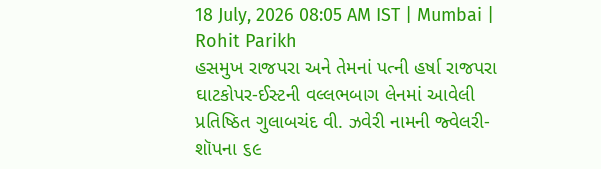18 July, 2026 08:05 AM IST | Mumbai | Rohit Parikh
હસમુખ રાજપરા અને તેમનાં પત્ની હર્ષા રાજપરા
ઘાટકોપર-ઈસ્ટની વલ્લભબાગ લેનમાં આવેલી પ્રતિષ્ઠિત ગુલાબચંદ વી. ઝવેરી નામની જ્વેલરી-શૉપના ૬૯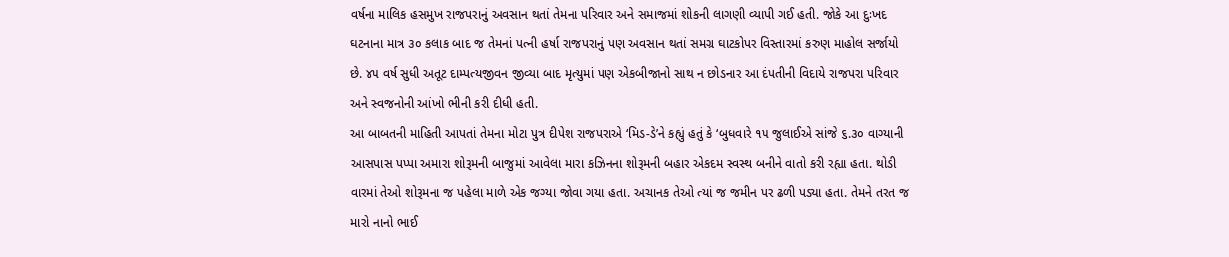વર્ષના માલિક હસમુખ રાજપરાનું અવસાન થતાં તેમના પરિવાર અને સમાજમાં શોકની લાગણી વ્યાપી ગઈ હતી. જોકે આ દુઃખદ ઘટનાના માત્ર ૩૦ કલાક બાદ જ તેમનાં પત્ની હર્ષા રાજપરાનું પણ અવસાન થતાં સમગ્ર ઘાટકોપર વિસ્તારમાં કરુણ માહોલ સર્જાયો છે. ૪૫ વર્ષ સુધી અતૂટ દામ્પત્યજીવન જીવ્યા બાદ મૃત્યુમાં પણ એકબીજાનો સાથ ન છોડનાર આ દંપતીની વિદાયે રાજપરા પરિવાર અને સ્વજનોની આંખો ભીની કરી દીધી હતી.
આ બાબતની માહિતી આપતાં તેમના મોટા પુત્ર દીપેશ રાજપરાએ ‘મિડ-ડે’ને કહ્યું હતું કે ‘બુધવારે ૧૫ જુલાઈએ સાંજે ૬.૩૦ વાગ્યાની આસપાસ પપ્પા અમારા શોરૂમની બાજુમાં આવેલા મારા કઝિનના શોરૂમની બહાર એકદમ સ્વસ્થ બનીને વાતો કરી રહ્યા હતા. થોડી વારમાં તેઓ શોરૂમના જ પહેલા માળે એક જગ્યા જોવા ગયા હતા. અચાનક તેઓ ત્યાં જ જમીન પર ઢળી પડ્યા હતા. તેમને તરત જ મારો નાનો ભાઈ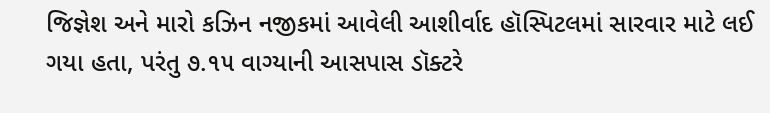જિજ્ઞેશ અને મારો કઝિન નજીકમાં આવેલી આશીર્વાદ હૉસ્પિટલમાં સારવાર માટે લઈ ગયા હતા, પરંતુ ૭.૧૫ વાગ્યાની આસપાસ ડૉક્ટરે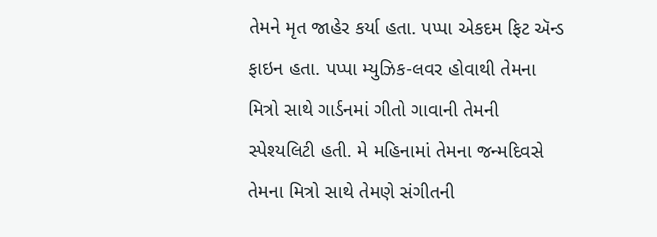તેમને મૃત જાહેર કર્યા હતા. પપ્પા એકદમ ફિટ ઍન્ડ ફાઇન હતા. પપ્પા મ્યુઝિક-લવર હોવાથી તેમના મિત્રો સાથે ગાર્ડનમાં ગીતો ગાવાની તેમની સ્પેશ્યલિટી હતી. મે મહિનામાં તેમના જન્મદિવસે તેમના મિત્રો સાથે તેમણે સંગીતની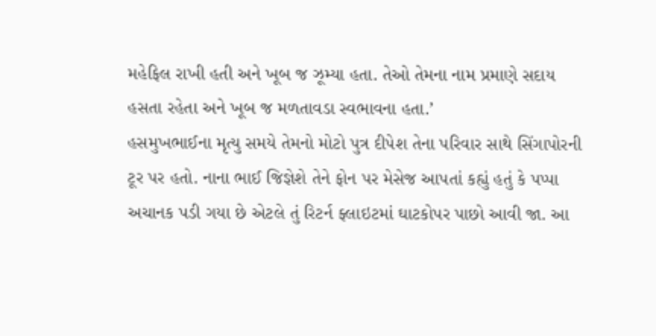મહેફિલ રાખી હતી અને ખૂબ જ ઝૂમ્યા હતા. તેઓ તેમના નામ પ્રમાણે સદાય હસતા રહેતા અને ખૂબ જ મળતાવડા સ્વભાવના હતા.’
હસમુખભાઈના મૃત્યુ સમયે તેમનો મોટો પુત્ર દીપેશ તેના પરિવાર સાથે સિંગાપોરની ટૂર પર હતો. નાના ભાઈ જિજ્ઞેશે તેને ફોન પર મેસેજ આપતાં કહ્યું હતું કે પપ્પા અચાનક પડી ગયા છે એટલે તું રિટર્ન ફ્લાઇટમાં ઘાટકોપર પાછો આવી જા. આ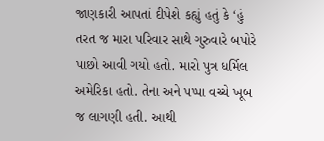જાણકારી આપતાં દીપેશે કહ્યું હતું કે ‘હું તરત જ મારા પરિવાર સાથે ગુરુવારે બપોરે પાછો આવી ગયો હતો. મારો પુત્ર ધર્મિલ અમેરિકા હતો. તેના અને પપ્પા વચ્ચે ખૂબ જ લાગણી હતી. આથી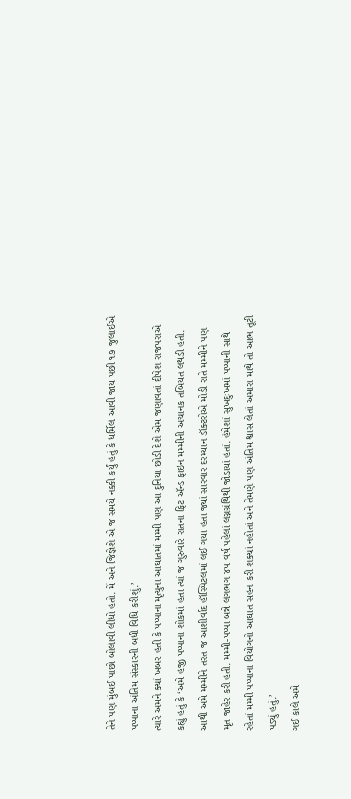તેને પણ મુંબઈ પાછો બોલાવી લીધો હતો. મેં અને જિજ્ઞેશે એ જ સમયે નક્કી કર્યું હતું કે ધર્મિલ આવી જાય પછી ૧૭ જુલાઈએ પપ્પાના અંતિમ સંસ્કારની બધી વિધિ કરીશું.’
ત્યારે અમને ક્યાં ખબર હતી કે પપ્પાના મૃત્યુના આઘાતમાં મમ્મી પણ આ દુનિયા છોડી દેશે એમ જણાવતાં દીપેશ રાજપરાએ કહ્યું હતું કે ‘અમે હજી પપ્પાના શોકમાં હતા ત્યાં જ ગુરુવારે રાતના ફિટ ઍન્ડ ફાઇન મમ્મીની અચાનક તબિયત લથડી હતી. આથી અમે મમ્મીને તરત જ આશીર્વાદ હૉસ્પિટલમાં લઈ ગયા હતા જ્યાં સારવાર દરમ્યાન ડૉક્ટરોએ મોડી રાતે મમ્મીને પણ મૃત જાહેર કરી હતી. મમ્મી-પપ્પા બન્ને લગભગ ૪૫ વર્ષ પહેલાં લગ્નગ્રંથિથી જોડાયાં હતાં. હંમેશાં સુખદુઃખમાં પપ્પાની સાથે રહેતાં મમ્મી પપ્પાના વિયોગનો આઘાત સહન કરી શક્યાં નહોતાં અને તેમણે પણ અંતિમ શ્વાસ લેતાં અમારા માથે તો આભ તૂટી પડ્યું હતું.’
ગઈ કાલે અમે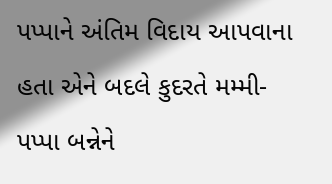પપ્પાને અંતિમ વિદાય આપવાના હતા એને બદલે કુદરતે મમ્મી-પપ્પા બન્નેને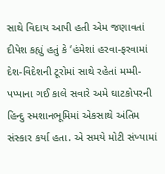સાથે વિદાય આપી હતી એમ જણાવતાં દીપેશ કહ્યું હતું કે ‘હંમેશાં હરવા-ફરવામાં દેશ-વિદેશની ટૂરોમાં સાથે રહેતાં મમ્મી-પપ્પાના ગઈ કાલે સવારે અમે ઘાટકોપરની હિન્દુ સ્મશાનભૂમિમાં એકસાથે અંતિમ સંસ્કાર કર્યા હતા. એ સમયે મોટી સંખ્યામાં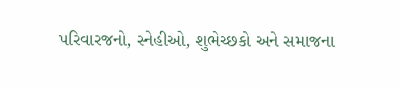પરિવારજનો, સ્નેહીઓ, શુભેચ્છકો અને સમાજના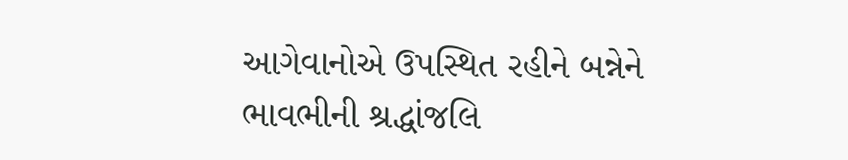આગેવાનોએ ઉપસ્થિત રહીને બન્નેને ભાવભીની શ્રદ્ધાંજલિ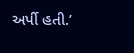અર્પી હતી.’